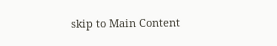skip to Main Content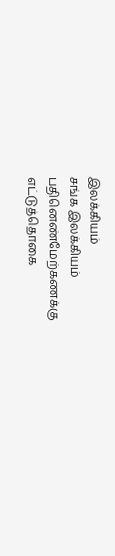இலக்கியம்
சங்க இலக்கியம்
பதினெண்மேற்கணக்கு
எட்டுத்தொகை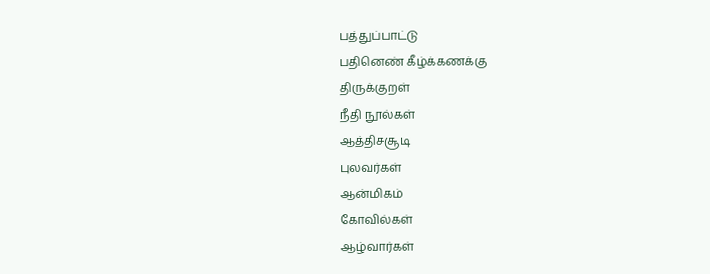பத்துப்பாட்டு
பதினெண் கீழ்க்கணக்கு
திருக்குறள்
நீதி நூல்கள்
ஆத்திசசூடி
புலவர்கள்
ஆன்மிகம்
கோவில்கள்
ஆழ்வார்கள்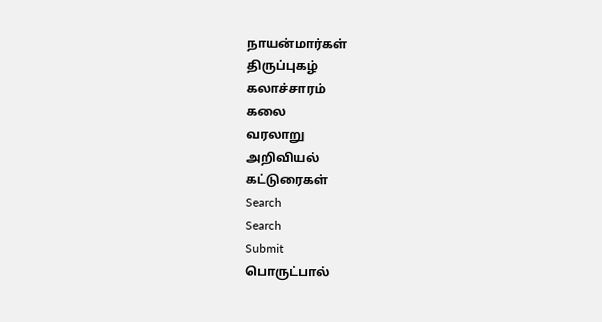நாயன்மார்கள்
திருப்புகழ்
கலாச்சாரம்
கலை
வரலாறு
அறிவியல்
கட்டுரைகள்
Search
Search
Submit
பொருட்பால்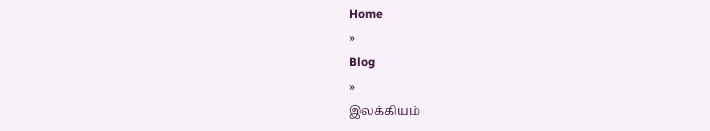Home
»
Blog
»
இலக்கியம்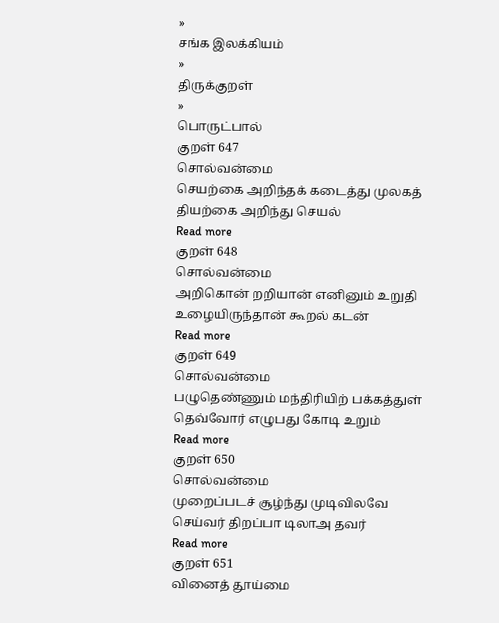»
சங்க இலக்கியம்
»
திருக்குறள்
»
பொருட்பால்
குறள் 647
சொல்வன்மை
செயற்கை அறிந்தக் கடைத்து முலகத் தியற்கை அறிந்து செயல்
Read more
குறள் 648
சொல்வன்மை
அறிகொன் றறியான் எனினும் உறுதி உழையிருந்தான் கூறல் கடன்
Read more
குறள் 649
சொல்வன்மை
பழுதெண்ணும் மந்திரியிற் பக்கத்துள் தெவ்வோர் எழுபது கோடி உறும்
Read more
குறள் 650
சொல்வன்மை
முறைப்படச் சூழ்ந்து முடிவிலவே செய்வர் திறப்பா டிலாஅ தவர்
Read more
குறள் 651
வினைத் தூய்மை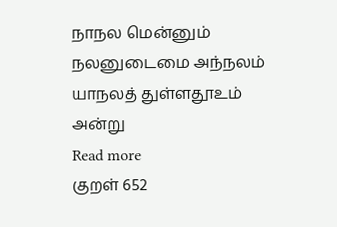நாநல மென்னும் நலனுடைமை அந்நலம் யாநலத் துள்ளதூஉம் அன்று
Read more
குறள் 652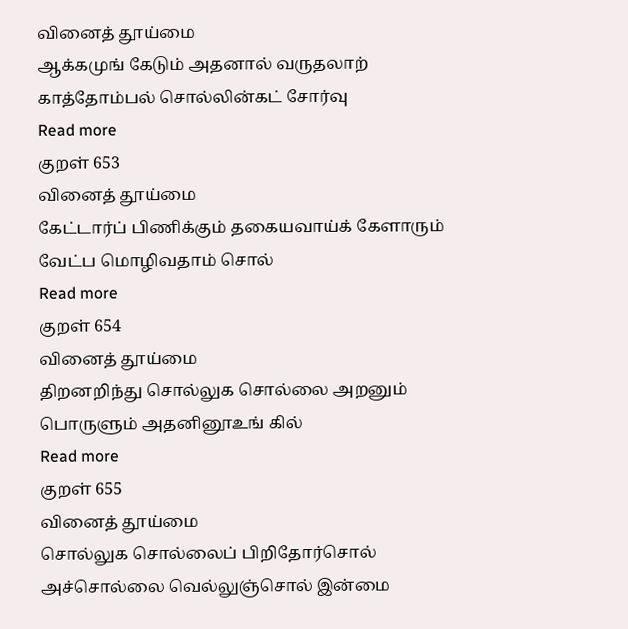வினைத் தூய்மை
ஆக்கமுங் கேடும் அதனால் வருதலாற் காத்தோம்பல் சொல்லின்கட் சோர்வு
Read more
குறள் 653
வினைத் தூய்மை
கேட்டார்ப் பிணிக்கும் தகையவாய்க் கேளாரும் வேட்ப மொழிவதாம் சொல்
Read more
குறள் 654
வினைத் தூய்மை
திறனறிந்து சொல்லுக சொல்லை அறனும் பொருளும் அதனினூஉங் கில்
Read more
குறள் 655
வினைத் தூய்மை
சொல்லுக சொல்லைப் பிறிதோர்சொல் அச்சொல்லை வெல்லுஞ்சொல் இன்மை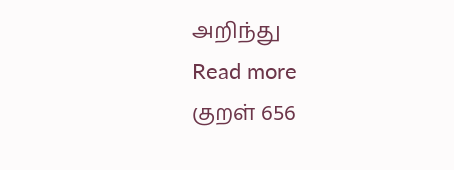அறிந்து
Read more
குறள் 656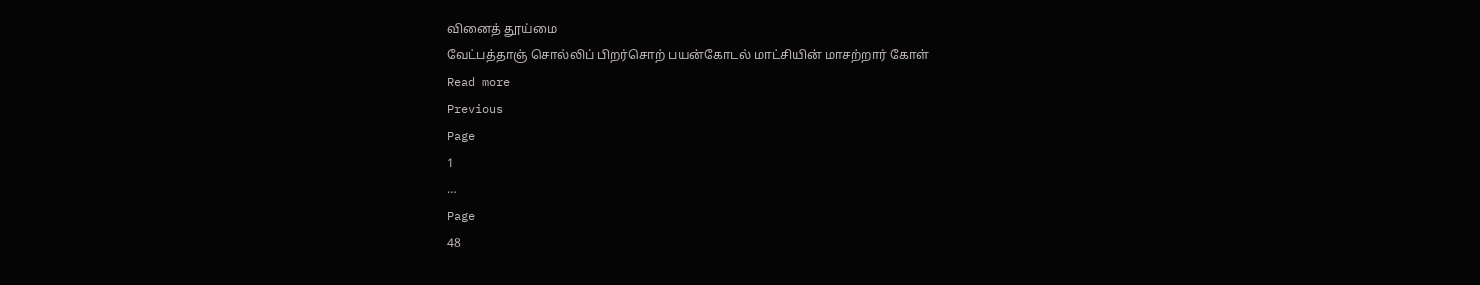வினைத் தூய்மை
வேட்பத்தாஞ் சொல்லிப் பிறர்சொற் பயன்கோடல் மாட்சியின் மாசற்றார் கோள்
Read more
Previous
Page
1
…
Page
48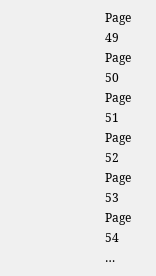Page
49
Page
50
Page
51
Page
52
Page
53
Page
54
…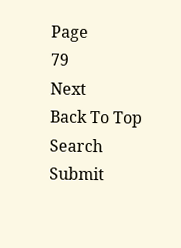Page
79
Next
Back To Top
Search
Submit